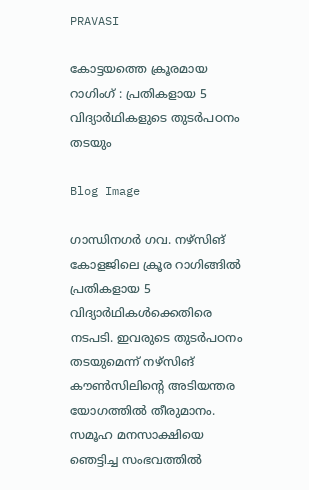PRAVASI

കോട്ടയത്തെ ക്രൂരമായ റാഗിംഗ് : പ്രതികളായ 5 വിദ്യാർഥികളുടെ തുടർപഠനം തടയും

Blog Image

ഗാന്ധിനഗർ ഗവ. നഴ്സിങ് കോളജിലെ ക്രൂര റാഗിങ്ങിൽ പ്രതികളായ 5 വിദ്യാർഥികൾക്കെതിരെ നടപടി. ഇവരുടെ തുടർപഠനം തടയുമെന്ന് നഴ്സിങ് കൗൺസിലിന്റെ അടിയന്തര യോഗത്തിൽ തീരുമാനം. സമൂഹ മനസാക്ഷിയെ ഞെട്ടിച്ച സംഭവത്തിൽ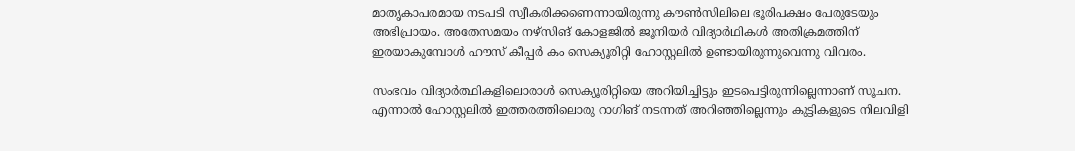മാതൃകാപരമായ നടപടി സ്വീകരിക്കണെന്നായിരുന്നു കൗൺസിലിലെ ഭൂരിപക്ഷം പേരുടേയും അഭിപ്രായം. അതേസമയം നഴ്സിങ് കോളജില്‍ ജൂനിയര്‍ വിദ്യാർഥികൾ അതിക്രമത്തിന് ഇരയാകുമ്പോൾ ഹൗസ് കീപ്പര്‍ കം സെക്യൂരിറ്റി ഹോസ്റ്റലില്‍ ഉണ്ടായിരുന്നുവെന്നു വിവരം.

സംഭവം വിദ്യാർത്ഥികളിലൊരാൾ സെക്യൂരിറ്റിയെ അറിയിച്ചിട്ടും ഇടപെട്ടിരുന്നില്ലെന്നാണ് സൂചന. എന്നാൽ ഹോസ്റ്റലിൽ ഇത്തരത്തിലൊരു റാഗിങ് നടന്നത് അറിഞ്ഞില്ലെന്നും കുട്ടികളുടെ നിലവിളി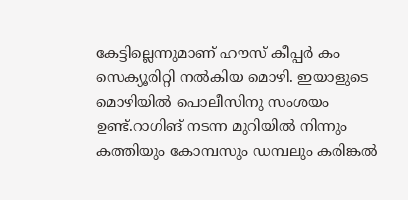കേട്ടില്ലെന്നുമാണ് ഹൗസ് കീപ്പര്‍ കം സെക്യൂരിറ്റി നൽകിയ മൊഴി. ഇയാളുടെ മൊഴിയിൽ‌ പൊലീസിനു സംശയം ഉണ്ട്.റാഗിങ് നടന്ന മുറിയിൽ നിന്നും കത്തിയും കോമ്പസും ഡമ്പലും കരിങ്കൽ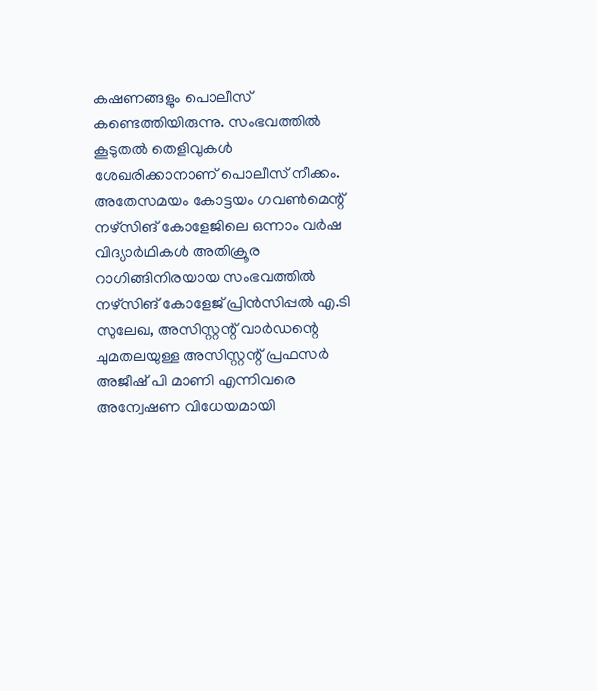കഷണങ്ങളും പൊലീസ് കണ്ടെത്തിയിരുന്നു. സംഭവത്തിൽ കൂടുതൽ തെളിവുകൾ ശേഖരിക്കാനാണ് പൊലീസ് നീക്കം. അതേസമയം കോട്ടയം ഗവൺമെന്റ് നഴ്സിങ് കോളേജിലെ ഒന്നാം വർഷ വിദ്യാർഥികൾ അതിക്രൂര റാഗിങ്ങിനിരയായ സംഭവത്തിൽ നഴ്സിങ് കോളേജ് പ്രിൻസിപ്പൽ എ.ടി സുലേഖ, അസിസ്റ്റന്റ് വാർഡന്റെ ചുമതലയുള്ള അസിസ്റ്റന്റ് പ്രഫസർ അജീഷ് പി മാണി എന്നിവരെ അന്വേഷണ വിധേയമായി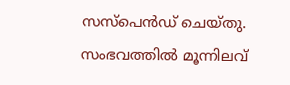സസ്പെൻഡ് ചെയ്തു.
സംഭവത്തിൽ മൂന്നിലവ്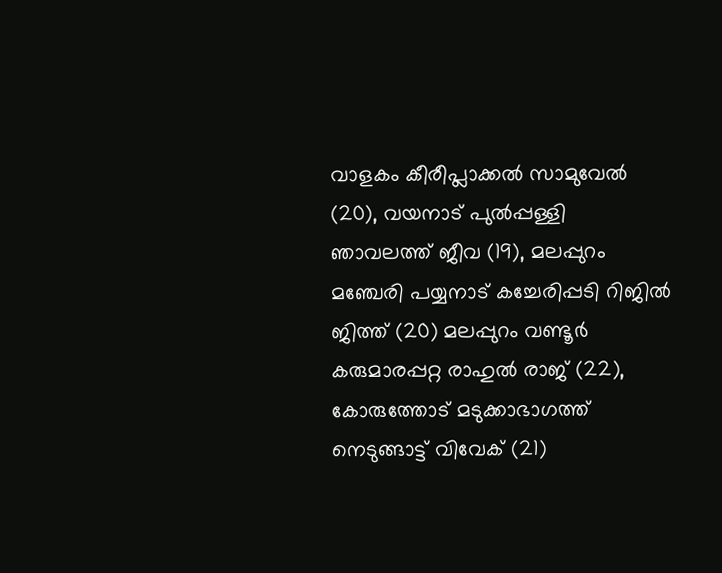വാളകം കീരീപ്ലാക്കൽ സാമുവേൽ (20), വയനാട് പുൽപ്പള്ളി ഞാവലത്ത് ജീവ (19), മലപ്പുറം മഞ്ചേരി പയ്യനാട് കച്ചേരിപ്പടി റിജിൽ ജിത്ത് (20) മലപ്പുറം വണ്ടൂർ കരുമാരപ്പറ്റ രാഹുൽ രാജ് (22), കോരുത്തോട് മടുക്കാഭാഗത്ത് നെടുങ്ങാട്ട് വിവേക് (21)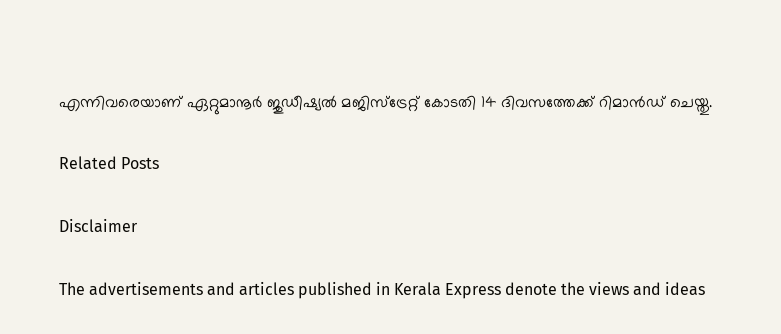എന്നിവരെയാണ് ഏറ്റുമാനൂർ ജുഡീഷ്യൽ മജിസ്ട്രേറ്റ് കോടതി 14 ദിവസത്തേക്ക് റിമാൻഡ് ചെയ്തു.

Related Posts

Disclaimer

The advertisements and articles published in Kerala Express denote the views and ideas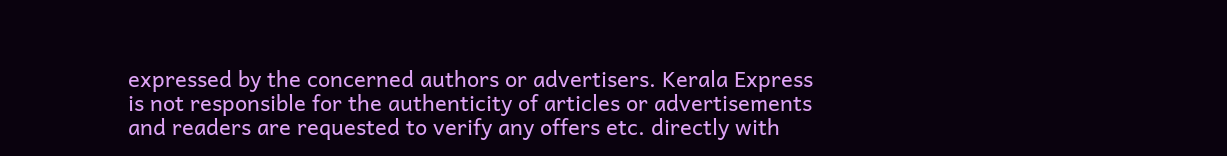expressed by the concerned authors or advertisers. Kerala Express is not responsible for the authenticity of articles or advertisements and readers are requested to verify any offers etc. directly with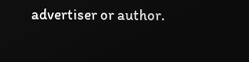advertiser or author.